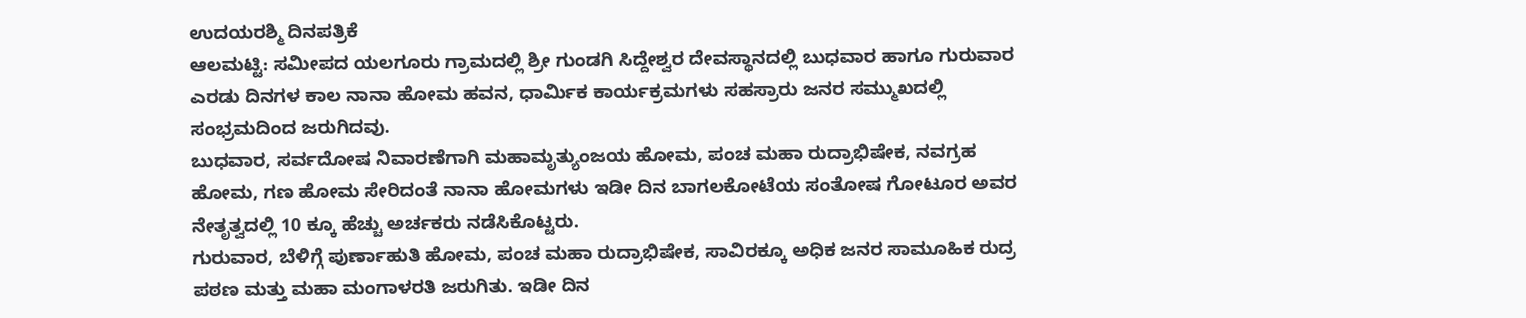ಉದಯರಶ್ಮಿ ದಿನಪತ್ರಿಕೆ
ಆಲಮಟ್ಟಿ: ಸಮೀಪದ ಯಲಗೂರು ಗ್ರಾಮದಲ್ಲಿ ಶ್ರೀ ಗುಂಡಗಿ ಸಿದ್ದೇಶ್ವರ ದೇವಸ್ಥಾನದಲ್ಲಿ ಬುಧವಾರ ಹಾಗೂ ಗುರುವಾರ ಎರಡು ದಿನಗಳ ಕಾಲ ನಾನಾ ಹೋಮ ಹವನ, ಧಾರ್ಮಿಕ ಕಾರ್ಯಕ್ರಮಗಳು ಸಹಸ್ರಾರು ಜನರ ಸಮ್ಮುಖದಲ್ಲಿ ಸಂಭ್ರಮದಿಂದ ಜರುಗಿದವು.
ಬುಧವಾರ, ಸರ್ವದೋಷ ನಿವಾರಣೆಗಾಗಿ ಮಹಾಮೃತ್ಯುಂಜಯ ಹೋಮ, ಪಂಚ ಮಹಾ ರುದ್ರಾಭಿಷೇಕ, ನವಗ್ರಹ ಹೋಮ, ಗಣ ಹೋಮ ಸೇರಿದಂತೆ ನಾನಾ ಹೋಮಗಳು ಇಡೀ ದಿನ ಬಾಗಲಕೋಟೆಯ ಸಂತೋಷ ಗೋಟೂರ ಅವರ ನೇತೃತ್ವದಲ್ಲಿ 10 ಕ್ಕೂ ಹೆಚ್ಚು ಅರ್ಚಕರು ನಡೆಸಿಕೊಟ್ಟರು.
ಗುರುವಾರ, ಬೆಳಿಗ್ಗೆ ಪುರ್ಣಾಹುತಿ ಹೋಮ, ಪಂಚ ಮಹಾ ರುದ್ರಾಭಿಷೇಕ, ಸಾವಿರಕ್ಕೂ ಅಧಿಕ ಜನರ ಸಾಮೂಹಿಕ ರುದ್ರ ಪಠಣ ಮತ್ತು ಮಹಾ ಮಂಗಾಳರತಿ ಜರುಗಿತು. ಇಡೀ ದಿನ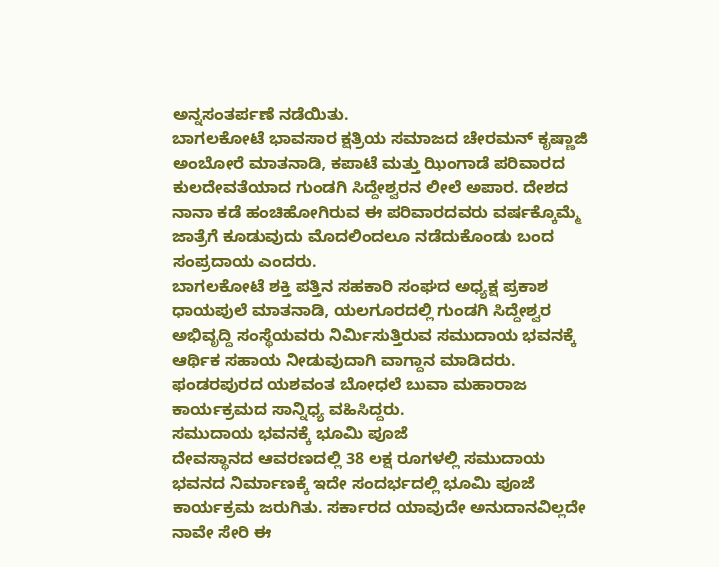ಅನ್ನಸಂತರ್ಪಣೆ ನಡೆಯಿತು.
ಬಾಗಲಕೋಟೆ ಭಾವಸಾರ ಕ್ಷತ್ರಿಯ ಸಮಾಜದ ಚೇರಮನ್ ಕೃಷ್ಣಾಜಿ ಅಂಬೋರೆ ಮಾತನಾಡಿ, ಕಪಾಟೆ ಮತ್ತು ಝಿಂಗಾಡೆ ಪರಿವಾರದ ಕುಲದೇವತೆಯಾದ ಗುಂಡಗಿ ಸಿದ್ದೇಶ್ವರನ ಲೀಲೆ ಅಪಾರ. ದೇಶದ ನಾನಾ ಕಡೆ ಹಂಚಿಹೋಗಿರುವ ಈ ಪರಿವಾರದವರು ವರ್ಷಕ್ಕೊಮ್ಮೆ ಜಾತ್ರೆಗೆ ಕೂಡುವುದು ಮೊದಲಿಂದಲೂ ನಡೆದುಕೊಂಡು ಬಂದ ಸಂಪ್ರದಾಯ ಎಂದರು.
ಬಾಗಲಕೋಟೆ ಶಕ್ತಿ ಪತ್ತಿನ ಸಹಕಾರಿ ಸಂಘದ ಅಧ್ಯಕ್ಷ ಪ್ರಕಾಶ ಧಾಯಪುಲೆ ಮಾತನಾಡಿ, ಯಲಗೂರದಲ್ಲಿ ಗುಂಡಗಿ ಸಿದ್ದೇಶ್ವರ ಅಭಿವೃದ್ದಿ ಸಂಸ್ಥೆಯವರು ನಿರ್ಮಿಸುತ್ತಿರುವ ಸಮುದಾಯ ಭವನಕ್ಕೆ ಆರ್ಥಿಕ ಸಹಾಯ ನೀಡುವುದಾಗಿ ವಾಗ್ದಾನ ಮಾಡಿದರು.
ಫಂಡರಪುರದ ಯಶವಂತ ಬೋಧಲೆ ಬುವಾ ಮಹಾರಾಜ ಕಾರ್ಯಕ್ರಮದ ಸಾನ್ನಿಧ್ಯ ವಹಿಸಿದ್ದರು.
ಸಮುದಾಯ ಭವನಕ್ಕೆ ಭೂಮಿ ಪೂಜೆ
ದೇವಸ್ಥಾನದ ಆವರಣದಲ್ಲಿ 38 ಲಕ್ಷ ರೂಗಳಲ್ಲಿ ಸಮುದಾಯ ಭವನದ ನಿರ್ಮಾಣಕ್ಕೆ ಇದೇ ಸಂದರ್ಭದಲ್ಲಿ ಭೂಮಿ ಪೂಜೆ ಕಾರ್ಯಕ್ರಮ ಜರುಗಿತು. ಸರ್ಕಾರದ ಯಾವುದೇ ಅನುದಾನವಿಲ್ಲದೇ ನಾವೇ ಸೇರಿ ಈ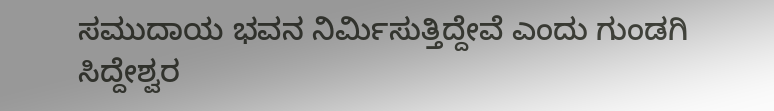ಸಮುದಾಯ ಭವನ ನಿರ್ಮಿಸುತ್ತಿದ್ದೇವೆ ಎಂದು ಗುಂಡಗಿ ಸಿದ್ದೇಶ್ವರ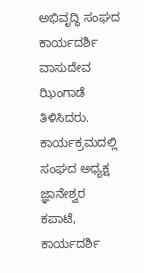ಅಭಿವೃದ್ಧಿ ಸಂಘದ ಕಾರ್ಯದರ್ಶಿ ವಾಸುದೇವ ಝಿಂಗಾಡೆ ತಿಳಿಸಿದರು.
ಕಾರ್ಯಕ್ರಮದಲ್ಲಿ ಸಂಘದ ಅಧ್ಯಕ್ಷ ಜ್ಞಾನೇಶ್ವರ ಕಪಾಟೆ, ಕಾರ್ಯದರ್ಶಿ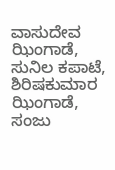ವಾಸುದೇವ ಝಿಂಗಾಡೆ, ಸುನಿಲ ಕಪಾಟೆ, ಶಿರಿಷಕುಮಾರ ಝಿಂಗಾಡೆ, ಸಂಜು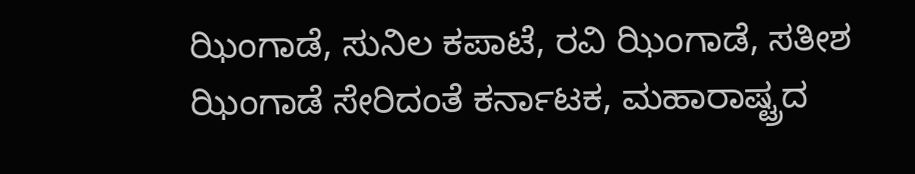ಝಿಂಗಾಡೆ, ಸುನಿಲ ಕಪಾಟೆ, ರವಿ ಝಿಂಗಾಡೆ, ಸತೀಶ ಝಿಂಗಾಡೆ ಸೇರಿದಂತೆ ಕರ್ನಾಟಕ, ಮಹಾರಾಷ್ಟ್ರದ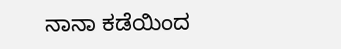ನಾನಾ ಕಡೆಯಿಂದ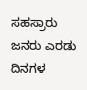ಸಹಸ್ರಾರು ಜನರು ಎರಡು ದಿನಗಳ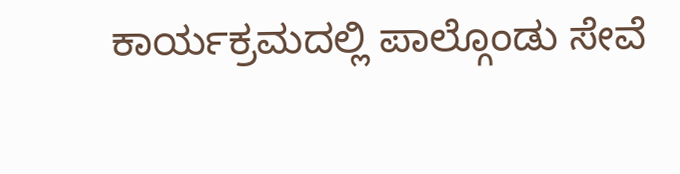ಕಾರ್ಯಕ್ರಮದಲ್ಲಿ ಪಾಲ್ಗೊಂಡು ಸೇವೆ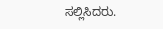ಸಲ್ಲಿಸಿದರು.